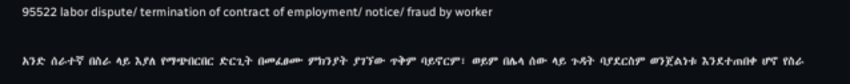95522 labor dispute/ termination of contract of employment/ notice/ fraud by worker

አንድ ሰራተኛ በስራ ላይ እያለ የማጭበርበር ድርጊት በመፈፀሙ ምክንያት ያገኘው ጥቅም ባይኖርም፣ ወይም በሌላ ሰው ላይ ጉዳት ባያደርስም ወንጀልነቱ እንደተጠበቀ ሆኖ የስራ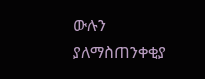ውሉን ያለማስጠንቀቂያ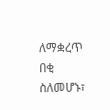ለማቋረጥ በቂ ስለመሆኑ፣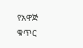የአዋጅ ቁጥር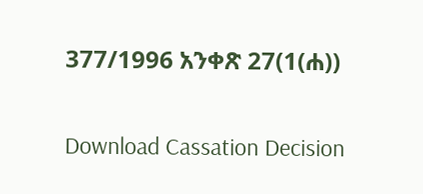377/1996 አንቀጽ 27(1(ሐ))

Download Cassation Decision